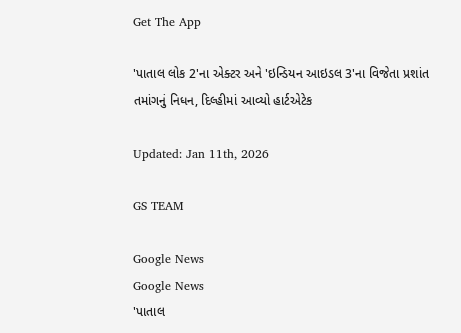Get The App

'પાતાલ લોક 2'ના એક્ટર અને 'ઇન્ડિયન આઇડલ 3'ના વિજેતા પ્રશાંત તમાંગનું નિધન, દિલ્હીમાં આવ્યો હાર્ટએટેક

Updated: Jan 11th, 2026

GS TEAM

Google News
Google News
'પાતાલ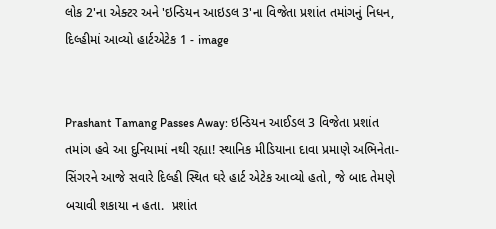લોક 2'ના એક્ટર અને 'ઇન્ડિયન આઇડલ 3'ના વિજેતા પ્રશાંત તમાંગનું નિધન, દિલ્હીમાં આવ્યો હાર્ટએટેક 1 - image


Prashant Tamang Passes Away: ઇન્ડિયન આઈડલ 3 વિજેતા પ્રશાંત તમાંગ હવે આ દુનિયામાં નથી રહ્યા! સ્થાનિક મીડિયાના દાવા પ્રમાણે અભિનેતા-સિંગરને આજે સવારે દિલ્હી સ્થિત ઘરે હાર્ટ એટેક આવ્યો હતો, જે બાદ તેમણે બચાવી શકાયા ન હતા.  પ્રશાંત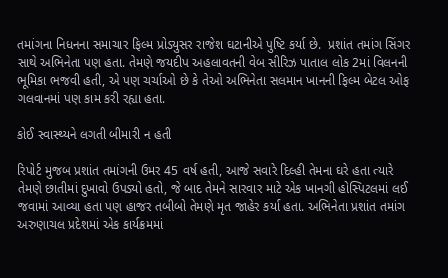તમાંગના નિધનના સમાચાર ફિલ્મ પ્રોડ્યુસર રાજેશ ઘટાનીએ પુષ્ટિ કર્યા છે.  પ્રશાંત તમાંગ સિંગર સાથે અભિનેતા પણ હતા. તેમણે જયદીપ અહલાવતની વેબ સીરિઝ પાતાલ લોક 2માં વિલનની ભૂમિકા ભજવી હતી, એ પણ ચર્ચાઓ છે કે તેઓ અભિનેતા સલમાન ખાનની ફિલ્મ બેટલ ઓફ ગલવાનમાં પણ કામ કરી રહ્યા હતા.

કોઈ સ્વાસ્થ્યને લગતી બીમારી ન હતી

રિપોર્ટ મુજબ પ્રશાંત તમાંગની ઉમર 45 વર્ષ હતી, આજે સવારે દિલ્હી તેમના ઘરે હતા ત્યારે તેમણે છાતીમાં દુખાવો ઉપડ્યો હતો, જે બાદ તેમને સારવાર માટે એક ખાનગી હોસ્પિટલમાં લઈ જવામાં આવ્યા હતા પણ હાજર તબીબો તેમણે મૃત જાહેર કર્યા હતા. અભિનેતા પ્રશાંત તમાંગ અરુણાચલ પ્રદેશમાં એક કાર્યક્રમમાં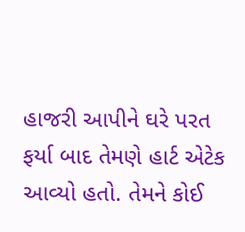હાજરી આપીને ઘરે પરત ફર્યા બાદ તેમણે હાર્ટ એટેક આવ્યો હતો. તેમને કોઈ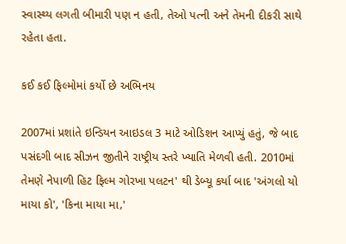સ્વાસ્થ્ય લગતી બીમારી પણ ન હતી, તેઓ પત્ની અને તેમની દીકરી સાથે રહેતા હતા.

કઈ કઈ ફિલ્મોમાં કર્યો છે અભિનય

2007માં પ્રશાંતે ઇન્ડિયન આઇડલ 3 માટે ઓડિશન આપ્યું હતું, જે બાદ પસંદગી બાદ સીઝન જીતીને રાષ્ટ્રીય સ્તરે ખ્યાતિ મેળવી હતી. 2010માં તેમણે નેપાળી હિટ ફિલ્મ ગોરખા પલટન' થી ડેબ્યૂ કર્યા બાદ 'અંગલો યો માયા કો', 'કિના માયા મા,'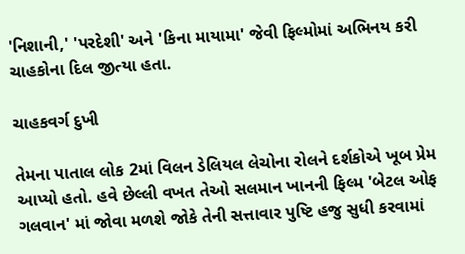'નિશાની,' 'પરદેશી' અને 'કિના માયામા' જેવી ફિલ્મોમાં અભિનય કરી ચાહકોના દિલ જીત્યા હતા.

ચાહકવર્ગ દુખી

તેમના પાતાલ લોક 2માં વિલન ડેલિયલ લેચોના રોલને દર્શકોએ ખૂબ પ્રેમ આપ્યો હતો. હવે છેલ્લી વખત તેઓ સલમાન ખાનની ફિલ્મ 'બેટલ ઓફ ગલવાન' માં જોવા મળશે જોકે તેની સત્તાવાર પુષ્ટિ હજુ સુધી કરવામાં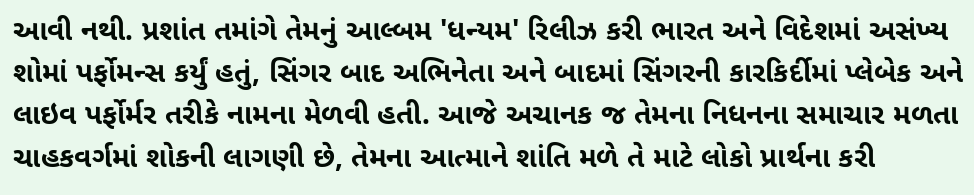આવી નથી. પ્રશાંત તમાંગે તેમનું આલ્બમ 'ધન્યમ' રિલીઝ કરી ભારત અને વિદેશમાં અસંખ્ય શોમાં પર્ફોમન્સ કર્યું હતું, સિંગર બાદ અભિનેતા અને બાદમાં સિંગરની કારકિર્દીમાં પ્લેબેક અને લાઇવ પર્ફોર્મર તરીકે નામના મેળવી હતી. આજે અચાનક જ તેમના નિધનના સમાચાર મળતા ચાહકવર્ગમાં શોકની લાગણી છે, તેમના આત્માને શાંતિ મળે તે માટે લોકો પ્રાર્થના કરી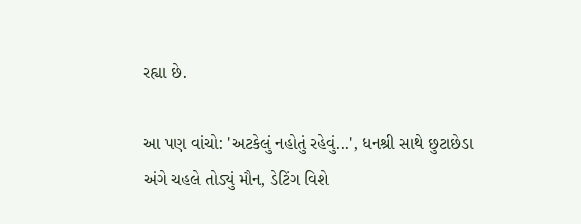રહ્યા છે.

આ પણ વાંચો: 'અટકેલું નહોતું રહેવું...', ધનશ્રી સાથે છુટાછેડા અંગે ચહલે તોડ્યું મૌન, ડેટિંગ વિશે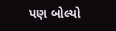પણ બોલ્યો